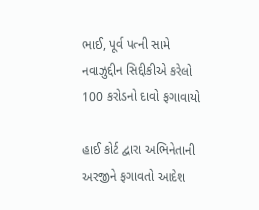ભાઈ, પૂર્વ પત્ની સામે નવાઝુદ્દીન સિદ્દીકીએ કરેલો 100 કરોડનો દાવો ફગાવાયો

હાઈ કોર્ટ દ્વારા અભિનેતાની અરજીને ફગાવતો આદેશ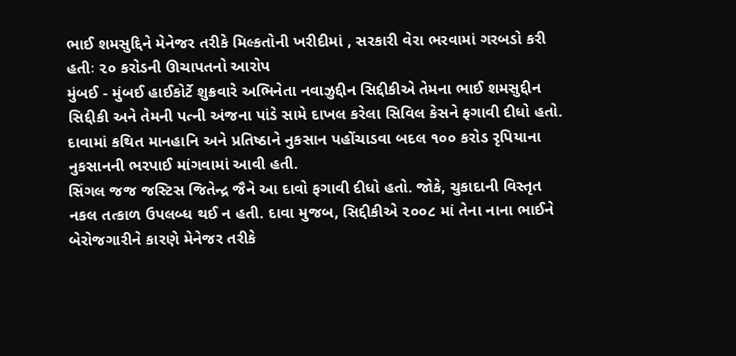ભાઈ શમસુદ્દિને મેનેજર તરીકે મિલ્કતોની ખરીદીમાં , સરકારી વેરા ભરવામાં ગરબડો કરી હતીઃ ૨૦ કરોડની ઊચાપતનો આરોપ
મુંબઈ - મુંબઈ હાઈકોર્ટે શુક્રવારે અભિનેતા નવાઝુદ્દીન સિદ્દીકીએ તેમના ભાઈ શમસુદ્દીન સિદ્દીકી અને તેમની પત્ની અંજના પાંડે સામે દાખલ કરેલા સિવિલ કેસને ફગાવી દીધો હતો. દાવામાં કથિત માનહાનિ અને પ્રતિષ્ઠાને નુકસાન પહોંચાડવા બદલ ૧૦૦ કરોડ રૃપિયાના નુકસાનની ભરપાઈ માંગવામાં આવી હતી.
સિંગલ જજ જસ્ટિસ જિતેન્દ્ર જૈને આ દાવો ફગાવી દીધો હતો. જોકે, ચુકાદાની વિસ્તૃત નકલ તત્કાળ ઉપલબ્ધ થઈ ન હતી. દાવા મુજબ, સિદ્દીકીએ ૨૦૦૮ માં તેના નાના ભાઈને બેરોજગારીને કારણે મેનેજર તરીકે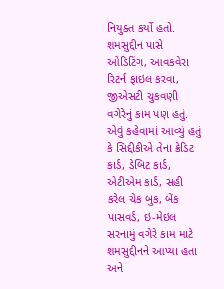નિયુક્ત કર્યો હતો. શમસુદ્દીન પાસે ઓડિટિંગ, આવકવેરા રિટર્ન ફાઇલ કરવા, જીએસટી ચુકવણી વગેરેનું કામ પણ હતું. એવું કહેવામાં આવ્યું હતું કે સિદ્દીકીએ તેના ક્રેડિટ કાર્ડ, ડેબિટ કાર્ડ, એટીએમ કાર્ડ, સહી કરેલ ચેક બુક, બેંક પાસવર્ડ, ઇ-મેઇલ સરનામું વગેરે કામ માટે શમસુદ્દીનને આપ્યા હતા અને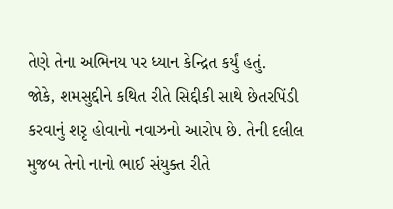તેણે તેના અભિનય પર ધ્યાન કેન્દ્રિત કર્યું હતું.
જોકે, શમસુદ્દીને કથિત રીતે સિદ્દીકી સાથે છેતરપિંડી કરવાનું શરૃ હોવાનો નવાઝનો આરોપ છે. તેની દલીલ મુજબ તેનો નાનો ભાઈ સંયુક્ત રીતે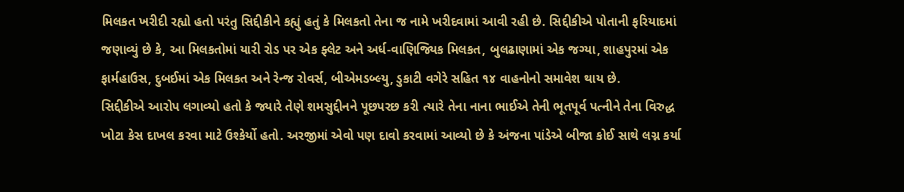મિલકત ખરીદી રહ્યો હતો પરંતુ સિદ્દીકીને કહ્યું હતું કે મિલકતો તેના જ નામે ખરીદવામાં આવી રહી છે. સિદ્દીકીએ પોતાની ફરિયાદમાં જણાવ્યું છે કે, આ મિલકતોમાં યારી રોડ પર એક ફ્લેટ અને અર્ધ-વાણિજ્યિક મિલકત, બુલઢાણામાં એક જગ્યા, શાહપુરમાં એક ફાર્મહાઉસ, દુબઈમાં એક મિલકત અને રેન્જ રોવર્સ, બીએમડબ્લ્યુ, ડુકાટી વગેરે સહિત ૧૪ વાહનોનો સમાવેશ થાય છે.
સિદ્દીકીએ આરોપ લગાવ્યો હતો કે જ્યારે તેણે શમસુદ્દીનને પૂછપરછ કરી ત્યારે તેના નાના ભાઈએ તેની ભૂતપૂર્વ પત્નીને તેના વિરુદ્ધ ખોટા કેસ દાખલ કરવા માટે ઉશ્કેર્યો હતો. અરજીમાં એવો પણ દાવો કરવામાં આવ્યો છે કે અંજના પાંડેએ બીજા કોઈ સાથે લગ્ન કર્યા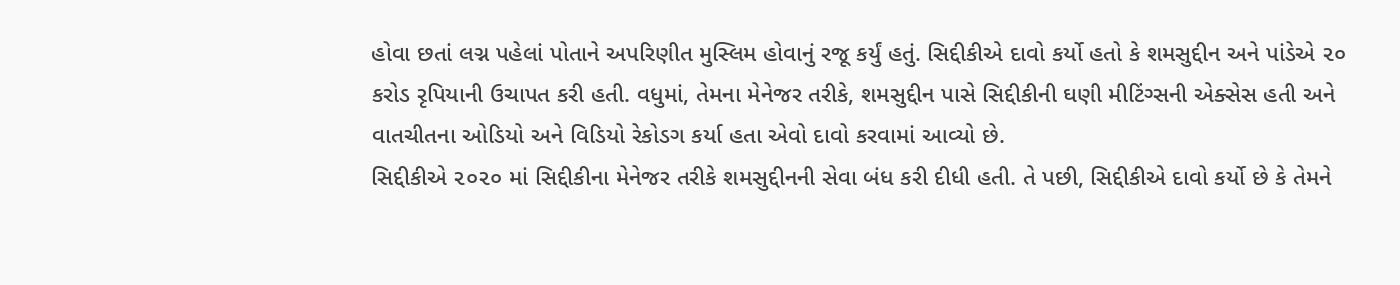હોવા છતાં લગ્ન પહેલાં પોતાને અપરિણીત મુસ્લિમ હોવાનું રજૂ કર્યું હતું. સિદ્દીકીએ દાવો કર્યો હતો કે શમસુદ્દીન અને પાંડેએ ૨૦ કરોડ રૃપિયાની ઉચાપત કરી હતી. વધુમાં, તેમના મેનેજર તરીકે, શમસુદ્દીન પાસે સિદ્દીકીની ઘણી મીટિંગ્સની એક્સેસ હતી અને વાતચીતના ઓડિયો અને વિડિયો રેકોડગ કર્યા હતા એવો દાવો કરવામાં આવ્યો છે.
સિદ્દીકીએ ૨૦૨૦ માં સિદ્દીકીના મેનેજર તરીકે શમસુદ્દીનની સેવા બંધ કરી દીધી હતી. તે પછી, સિદ્દીકીએ દાવો કર્યો છે કે તેમને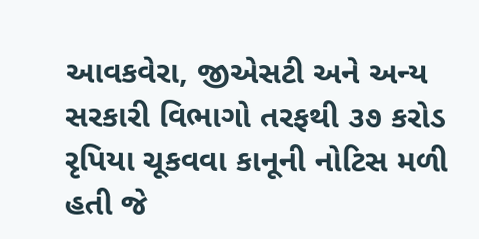આવકવેરા, જીએસટી અને અન્ય સરકારી વિભાગો તરફથી ૩૭ કરોડ રૃપિયા ચૂકવવા કાનૂની નોટિસ મળી હતી જે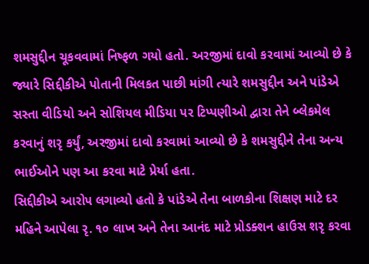શમસુદ્દીન ચૂકવવામાં નિષ્ફળ ગયો હતો. અરજીમાં દાવો કરવામાં આવ્યો છે કે જ્યારે સિદ્દીકીએ પોતાની મિલકત પાછી માંગી ત્યારે શમસુદ્દીન અને પાંડેએ સસ્તા વીડિયો અને સોશિયલ મીડિયા પર ટિપ્પણીઓ દ્વારા તેને બ્લેકમેલ કરવાનું શરૃ કર્યું, અરજીમાં દાવો કરવામાં આવ્યો છે કે શમસુદ્દીને તેના અન્ય ભાઈઓને પણ આ કરવા માટે પ્રેર્યા હતા.
સિદ્દીકીએ આરોપ લગાવ્યો હતો કે પાંડેએ તેના બાળકોના શિક્ષણ માટે દર મહિને આપેલા રૃ. ૧૦ લાખ અને તેના આનંદ માટે પ્રોડક્શન હાઉસ શરૃ કરવા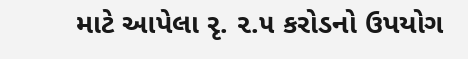માટે આપેલા રૃ. ૨.૫ કરોડનો ઉપયોગ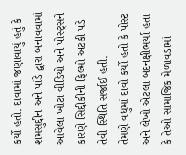કર્યો હતો. દાવામાં જણાવાયું હતું કે શમસુદ્દીન અને પાંડે દ્વારા બનાવવામાં આવેલા ખોટા વીડિયો અને પોસ્ટ્સને કારણે સિદ્દીકીની ફિલ્મો અટકી પડે તેવી સ્થિતિ સર્જાઈ હતી.
તેમણે વધુમાં દાવો કર્યો હતો કે પોસ્ટ અને લેખો એટલા બદનક્ષીભર્યા હતા કે તેઓ સામાજિક મેળાવડામાં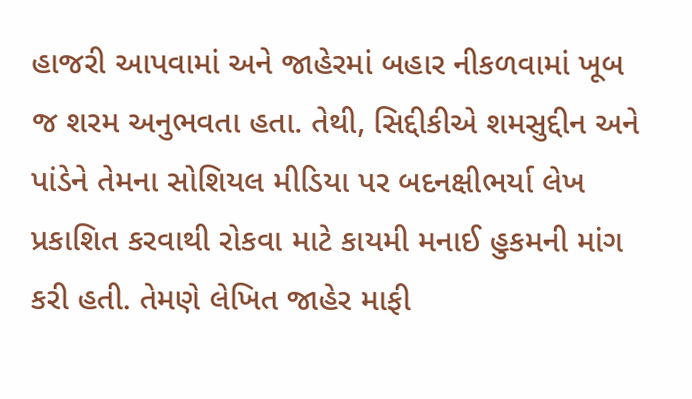હાજરી આપવામાં અને જાહેરમાં બહાર નીકળવામાં ખૂબ જ શરમ અનુભવતા હતા. તેથી, સિદ્દીકીએ શમસુદ્દીન અને પાંડેને તેમના સોશિયલ મીડિયા પર બદનક્ષીભર્યા લેખ પ્રકાશિત કરવાથી રોકવા માટે કાયમી મનાઈ હુકમની માંગ કરી હતી. તેમણે લેખિત જાહેર માફી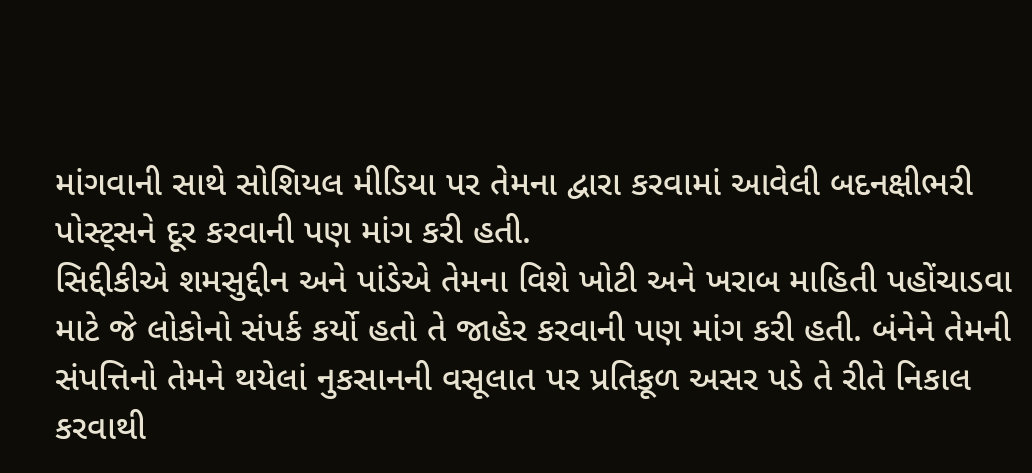માંગવાની સાથે સોશિયલ મીડિયા પર તેમના દ્વારા કરવામાં આવેલી બદનક્ષીભરી પોસ્ટ્સને દૂર કરવાની પણ માંગ કરી હતી.
સિદ્દીકીએ શમસુદ્દીન અને પાંડેએ તેમના વિશે ખોટી અને ખરાબ માહિતી પહોંચાડવા માટે જે લોકોનો સંપર્ક કર્યો હતો તે જાહેર કરવાની પણ માંગ કરી હતી. બંનેને તેમની સંપત્તિનો તેમને થયેલાં નુકસાનની વસૂલાત પર પ્રતિકૂળ અસર પડે તે રીતે નિકાલ કરવાથી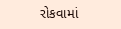રોકવામાં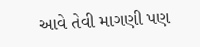આવે તેવી માગણી પણ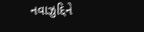નવાઝુદ્દિને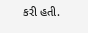કરી હતી.